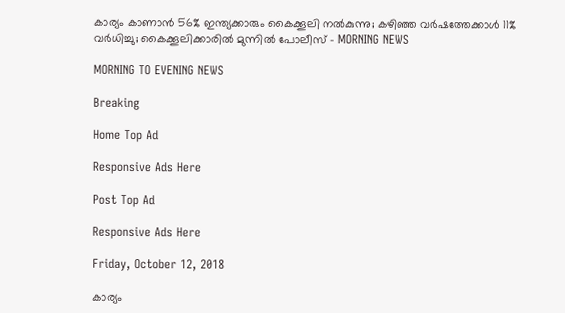കാര്യം കാണാന്‍ 56% ഇന്ത്യക്കാരും കൈക്കൂലി നല്‍കുന്നു; കഴിഞ്ഞ വര്‍ഷത്തേക്കാള്‍ 11% വര്‍ധിച്ചു; കൈക്കൂലിക്കാരില്‍ മുന്നില്‍ പോലീസ് - MORNING NEWS

MORNING TO EVENING NEWS

Breaking

Home Top Ad

Responsive Ads Here

Post Top Ad

Responsive Ads Here

Friday, October 12, 2018

കാര്യം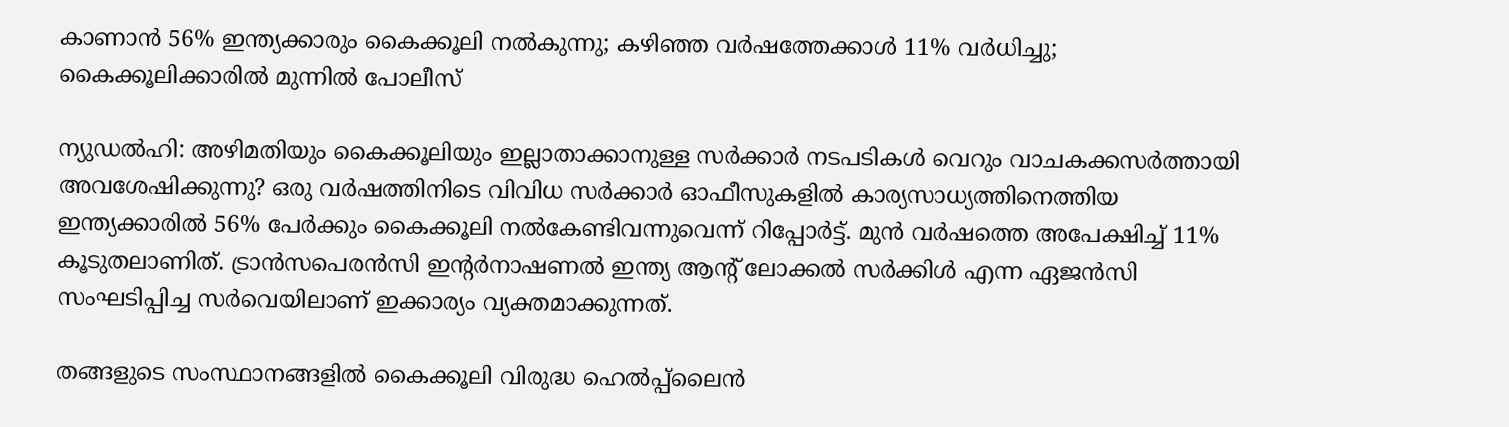കാണാന്‍ 56% ഇന്ത്യക്കാരും കൈക്കൂലി നല്‍കുന്നു; കഴിഞ്ഞ വര്‍ഷത്തേക്കാള്‍ 11% വര്‍ധിച്ചു; കൈക്കൂലിക്കാരില്‍ മുന്നില്‍ പോലീസ്

ന്യുഡല്‍ഹി: അഴിമതിയും കൈക്കൂലിയും ഇല്ലാതാക്കാനുള്ള സര്‍ക്കാര്‍ നടപടികള്‍ വെറും വാചകക്കസര്‍ത്തായി അവശേഷിക്കുന്നു? ഒരു വര്‍ഷത്തിനിടെ വിവിധ സര്‍ക്കാര്‍ ഓഫീസുകളില്‍ കാര്യസാധ്യത്തിനെത്തിയ ഇന്ത്യക്കാരില്‍ 56% പേര്‍ക്കും കൈക്കൂലി നല്‍കേണ്ടിവന്നുവെന്ന് റിപ്പോര്‍ട്ട്. മുന്‍ വര്‍ഷത്തെ അപേക്ഷിച്ച് 11% കൂടുതലാണിത്. ട്രാന്‍സപെരന്‍സി ഇന്റര്‍നാഷണല്‍ ഇന്ത്യ ആന്റ് ലോക്കല്‍ സര്‍ക്കിള്‍ എന്ന ഏജന്‍സി സംഘടിപ്പിച്ച സര്‍വെയിലാണ് ഇക്കാര്യം വ്യക്തമാക്കുന്നത്.

തങ്ങളുടെ സംസ്ഥാനങ്ങളില്‍ കൈക്കൂലി വിരുദ്ധ ഹെല്‍പ്പ്‌ലൈന്‍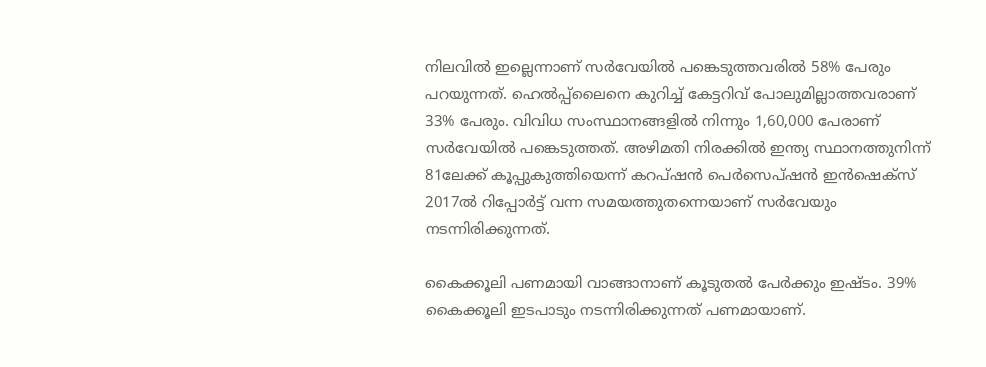നിലവില്‍ ഇല്ലെന്നാണ് സര്‍വേയില്‍ പങ്കെടുത്തവരില്‍ 58% പേരും പറയുന്നത്. ഹെല്‍പ്പ്‌ലൈനെ കുറിച്ച് കേട്ടറിവ് പോലുമില്ലാത്തവരാണ് 33% പേരും. വിവിധ സംസ്ഥാനങ്ങളില്‍ നിന്നും 1,60,000 പേരാണ് സര്‍വേയില്‍ പങ്കെടുത്തത്. അഴിമതി നിരക്കില്‍ ഇന്ത്യ സ്ഥാനത്തുനിന്ന് 81ലേക്ക് കൂപ്പുകുത്തിയെന്ന് കറപ്ഷന്‍ പെര്‍സെപ്ഷന്‍ ഇന്‍ഷെക്‌സ് 2017ല്‍ റിപ്പോര്‍ട്ട് വന്ന സമയത്തുതന്നെയാണ് സര്‍വേയും നടന്നിരിക്കുന്നത്.

കൈക്കൂലി പണമായി വാങ്ങാനാണ് കൂടുതല്‍ പേര്‍ക്കും ഇഷ്ടം. 39% കൈക്കൂലി ഇടപാടും നടന്നിരിക്കുന്നത് പണമായാണ്.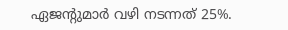ഏജന്റുമാര്‍ വഴി നടന്നത് 25%.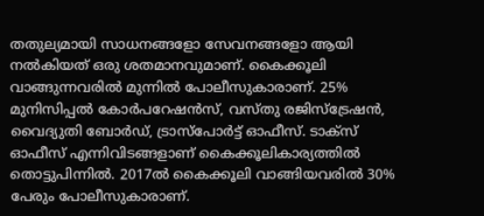തതുല്യമായി സാധനങ്ങളോ സേവനങ്ങളോ ആയി നല്‍കിയത് ഒരു ശതമാനവുമാണ്. കൈക്കൂലി വാങ്ങുന്നവരില്‍ മുന്നില്‍ പോലീസുകാരാണ്. 25% മുനിസിപ്പല്‍ കോര്‍പറേഷന്‍സ്, വസ്തു രജിസ്‌ട്രേഷന്‍, വൈദ്യുതി ബോര്‍ഡ്, ട്രാസ്‌പോര്‍ട്ട് ഓഫീസ്. ടാക്‌സ് ഓഫീസ് എന്നിവിടങ്ങളാണ് കൈക്കൂലികാര്യത്തില്‍ തൊട്ടുപിന്നില്‍. 2017ല്‍ കൈക്കൂലി വാങ്ങിയവരില്‍ 30% പേരും പോലീസുകാരാണ്.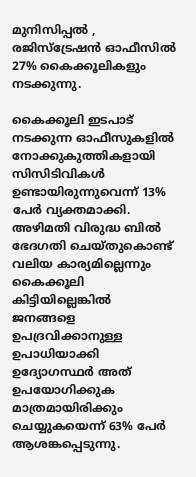മുനിസിപ്പല്‍ , രജിസ്‌ട്രേഷന്‍ ഓഫീസില്‍ 27% കൈക്കൂലികളും നടക്കുന്നു.

കൈക്കൂലി ഇടപാട് നടക്കുന്ന ഓഫീസുകളില്‍ നോക്കുകുത്തികളായി സിസിടിവികള്‍ ഉണ്ടായിരുന്നുവെന്ന് 13% പേര്‍ വ്യക്തമാക്കി. അഴിമതി വിരുദ്ധ ബില്‍ ഭേദഗതി ചെയ്തുകൊണ്ട് വലിയ കാര്യമില്ലെന്നും കൈക്കൂലി കിട്ടിയില്ലെങ്കില്‍ ജനങ്ങളെ ഉപദ്രവിക്കാനുള്ള ഉപാധിയാക്കി ഉദ്യോഗസ്ഥര്‍ അത് ഉപയോഗിക്കുക മാത്രമായിരിക്കും ചെയ്യുകയെന്ന് 63% പേര്‍ ആശങ്കപ്പെടുന്നു.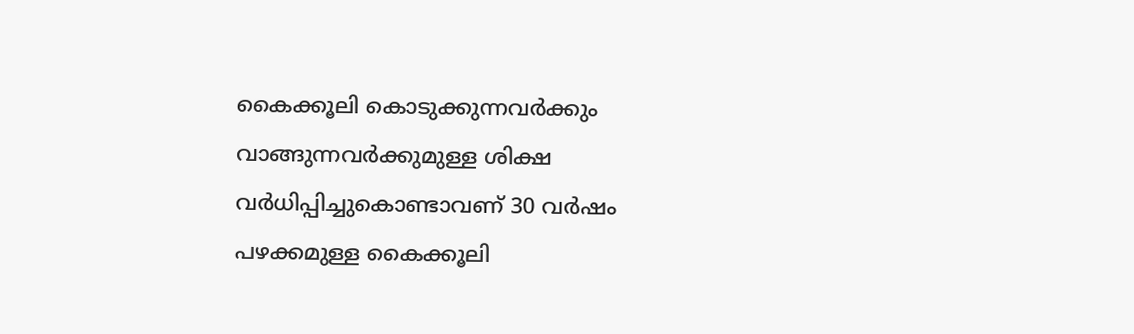കൈക്കൂലി കൊടുക്കുന്നവര്‍ക്കും വാങ്ങുന്നവര്‍ക്കുമുള്ള ശിക്ഷ വര്‍ധിപ്പിച്ചുകൊണ്ടാവണ് 30 വര്‍ഷം പഴക്കമുള്ള കൈക്കൂലി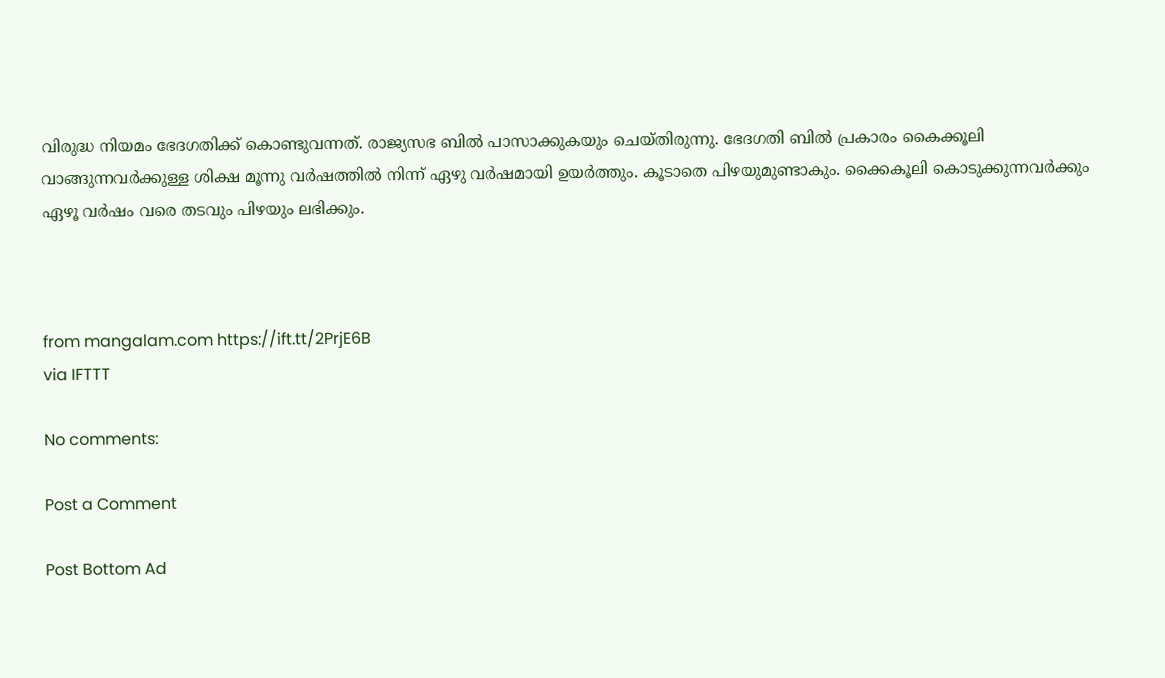വിരുദ്ധ നിയമം ഭേദഗതിക്ക് കൊണ്ടുവന്നത്. രാജ്യസഭ ബില്‍ പാസാക്കുകയും ചെയ്തിരുന്നു. ഭേദഗതി ബില്‍ പ്രകാരം കൈക്കൂലി വാങ്ങുന്നവര്‍ക്കുള്ള ശിക്ഷ മൂന്നു വര്‍ഷത്തില്‍ നിന്ന് ഏഴു വര്‍ഷമായി ഉയര്‍ത്തും. കൂടാതെ പിഴയുമുണ്ടാകും. ക്കൈകൂലി കൊടുക്കുന്നവര്‍ക്കും ഏഴൂ വര്‍ഷം വരെ തടവും പിഴയും ലഭിക്കും.



from mangalam.com https://ift.tt/2PrjE6B
via IFTTT

No comments:

Post a Comment

Post Bottom Ad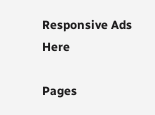Responsive Ads Here

Pages